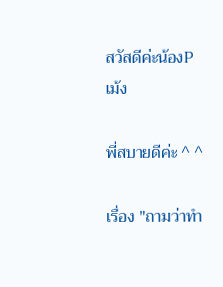สวัสดีค่ะน้องPเม้ง

พี่สบายดีค่ะ ^ ^

เรื่อง "ถามว่าทำ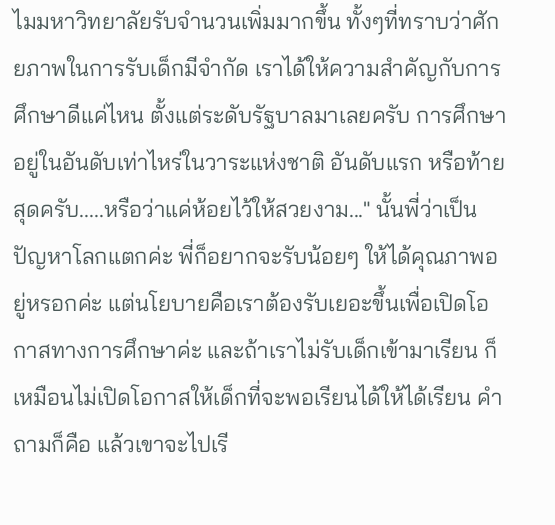ไมมหาวิทยาลัยรับจำนวนเพิ่มมากขึ้น ทั้งๆที่ทราบว่าศักยภาพในการรับเด็กมีจำกัด เราได้ให้ความสำคัญกับการศึกษาดีแค่ไหน ตั้งแต่ระดับรัฐบาลมาเลยครับ การศึกษาอยู่ในอันดับเท่าไหร่ในวาระแห่งชาติ อันดับแรก หรือท้ายสุดครับ.....หรือว่าแค่ห้อยไว้ให้สวยงาม..." นั้นพี่ว่าเป็นปัญหาโลกแตกค่ะ พี่ก็อยากจะรับน้อยๆ ให้ได้คุณภาพอยู่หรอกค่ะ แต่นโยบายคือเราต้องรับเยอะขึ้นเพื่อเปิดโอกาสทางการศึกษาค่ะ และถ้าเราไม่รับเด็กเข้ามาเรียน ก็เหมือนไม่เปิดโอกาสให้เด็กที่จะพอเรียนได้ให้ได้เรียน คำถามก็คือ แล้วเขาจะไปเรี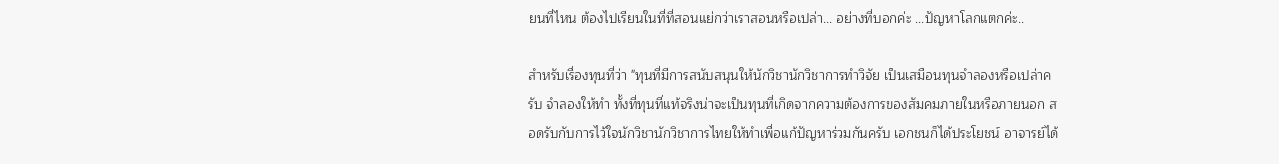ยนที่ไหน ต้องไปเรียนในที่ที่สอนแย่กว่าเราสอนหรือเปล่า... อย่างที่บอกค่ะ ...ปัญหาโลกแตกค่ะ..

สำหรับเรื่องทุนที่ว่า "ทุนที่มีการสนับสนุนให้นักวิชานักวิชาการทำวิจัย เป็นเสมือนทุนจำลองหรือเปล่าครับ จำลองให้ทำ ทั้งที่ทุนที่แท้จริงน่าจะเป็นทุนที่เกิดจากความต้องการของสัมคมภายในหรือภายนอก สอดรับกับการไว้ใจนักวิชานักวิชาการไทยให้ทำเพื่อแก้ปัญหาร่วมกันครับ เอกชนก็ได้ประโยชน์ อาจารย์ได้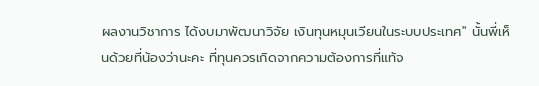ผลงานวิชาการ ได้งบมาพัฒนาวิจัย เงินทุนหมุนเวียนในระบบประเทศ" นั้นพี่เห็นด้วยที่น้องว่านะคะ ที่ทุนควรเกิดจากความต้องการที่แท้จ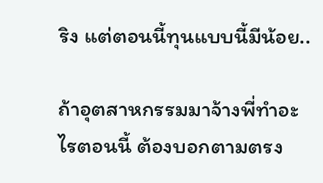ริง แต่ตอนนี้ทุนแบบนี้มีน้อย..

ถ้าอุตสาหกรรมมาจ้างพี่ทำอะไรตอนนี้ ต้องบอกตามตรง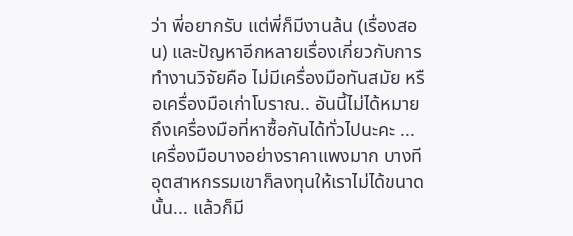ว่า พี่อยากรับ แต่พี่ก็มีงานล้น (เรื่องสอน) และปัญหาอีกหลายเรื่องเกี่ยวกับการทำงานวิจัยคือ ไม่มีเครื่องมือทันสมัย หรือเครื่องมือเก่าโบราณ.. อันนี้ไม่ได้หมายถึงเครื่องมือที่หาซื้อกันได้ทั่วไปนะคะ ... เครื่องมือบางอย่างราคาแพงมาก บางทีอุตสาหกรรมเขาก็ลงทุนให้เราไม่ได้ขนาดนั้น... แล้วก็มี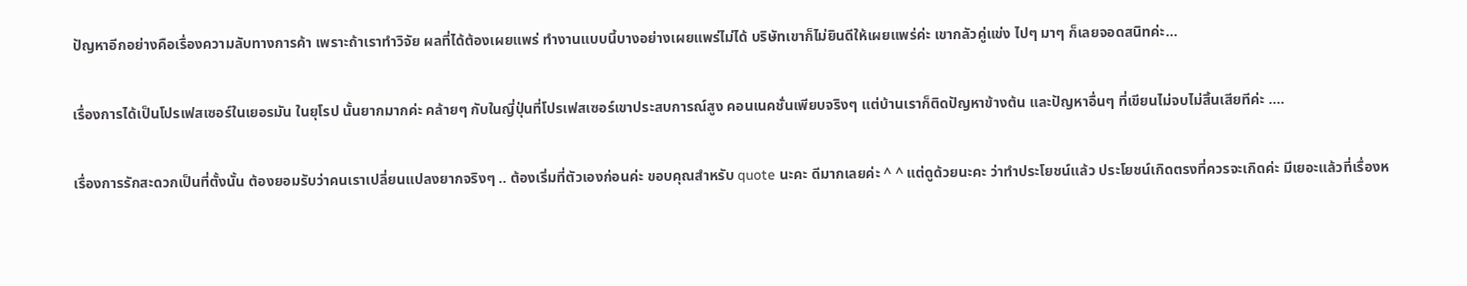ปัญหาอีกอย่างคือเรื่องความลับทางการค้า เพราะถ้าเราทำวิจัย ผลที่ได้ต้องเผยแพร่ ทำงานแบบนี้บางอย่างเผยแพร่ไม่ได้ บริษัทเขาก็ไม่ยินดีให้เผยแพร่ค่ะ เขากลัวคู่แข่ง ไปๆ มาๆ ก็เลยจอดสนิทค่ะ...

เรื่องการได้เป็นโปรเฟสเซอร์ในเยอรมัน ในยุโรป นั้นยากมากค่ะ คล้ายๆ กับในญี่ปุ่นที่โปรเฟสเซอร์เขาประสบการณ์สูง คอนเนคชั่นเพียบจริงๆ แต่บ้านเราก็ติดปัญหาข้างต้น และปัญหาอื่นๆ ที่เขียนไม่จบไม่สิ้นเสียทีค่ะ ....

เรื่องการรักสะดวกเป็นที่ตั้งนั้น ต้องยอมรับว่าคนเราเปลี่ยนแปลงยากจริงๆ .. ต้องเริ่มที่ตัวเองก่อนค่ะ ขอบคุณสำหรับ quote นะคะ ดีมากเลยค่ะ ^ ^ แต่ดูด้วยนะคะ ว่าทำประโยชน์แล้ว ประโยชน์เกิดตรงที่ควรจะเกิดค่ะ มีเยอะแล้วที่เรื่องห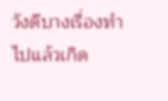วังดีบางเรื่องทำไปแล้วเกิด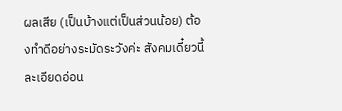ผลเสีย (เป็นบ้างแต่เป็นส่วนน้อย) ต้องทำดีอย่างระมัดระวังค่ะ สังคมเดี๋ยวนี้ ละเอียดอ่อน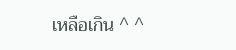เหลือเกิน ^ ^